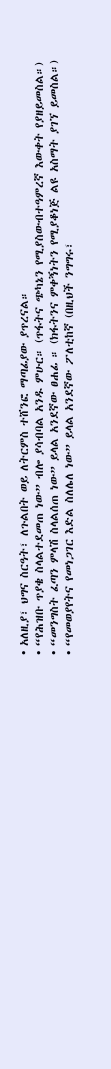• አለዚያ፣ ህግና ስርዓት፣ ለጉልበት ወይ ለትርምስ ተሸንፎ ማጣፊያው ያጥረናል።
• “የሕዝቡ ጥያቄ ስላልተደመጠ ነው” ብሎ ያሳብባል አንዱ ምሁር። (ጥፋትና ጭካኔን የሚያስውብተዓምረኛ እውቀት የያዘይመስል።)
• “መንግስት ፈጣን ምላሽ ስላልሰጠ ነው” ይላል አንደኛው ፀሐፊ ። (ክፋትንና ምቀኝነትን የሚያቆነጅ ልዩ አስማት ያገኘ ይመስል።)
• “የመወያየትና የመነጋገር እድል ስለሌለ ነው” ይላል አንደኛው ፖለቲከኛ (በዚህች ንግግሩ፣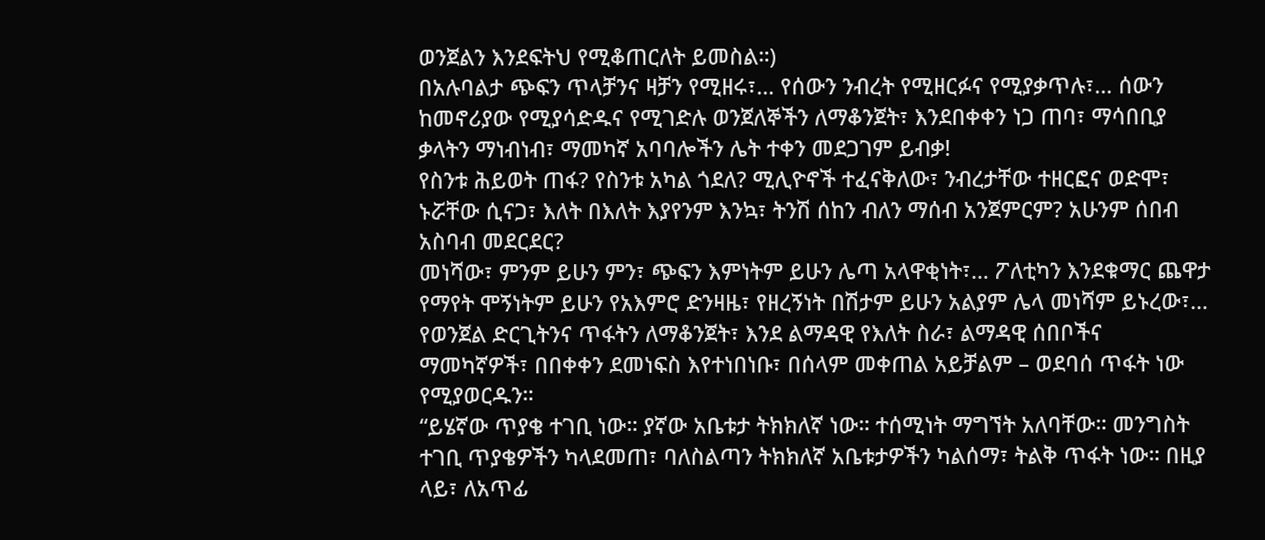ወንጀልን እንደፍትህ የሚቆጠርለት ይመስል።)
በአሉባልታ ጭፍን ጥላቻንና ዛቻን የሚዘሩ፣… የሰውን ንብረት የሚዘርፉና የሚያቃጥሉ፣… ሰውን ከመኖሪያው የሚያሳድዱና የሚገድሉ ወንጀለኞችን ለማቆንጀት፣ እንደበቀቀን ነጋ ጠባ፣ ማሳበቢያ ቃላትን ማነብነብ፣ ማመካኛ አባባሎችን ሌት ተቀን መደጋገም ይብቃ!
የስንቱ ሕይወት ጠፋ? የስንቱ አካል ጎደለ? ሚሊዮኖች ተፈናቅለው፣ ንብረታቸው ተዘርፎና ወድሞ፣ ኑሯቸው ሲናጋ፣ እለት በእለት እያየንም እንኳ፣ ትንሽ ሰከን ብለን ማሰብ አንጀምርም? አሁንም ሰበብ አስባብ መደርደር?
መነሻው፣ ምንም ይሁን ምን፣ ጭፍን እምነትም ይሁን ሌጣ አላዋቂነት፣… ፖለቲካን እንደቁማር ጨዋታ የማየት ሞኝነትም ይሁን የአእምሮ ድንዛዜ፣ የዘረኝነት በሽታም ይሁን አልያም ሌላ መነሻም ይኑረው፣… የወንጀል ድርጊትንና ጥፋትን ለማቆንጀት፣ እንደ ልማዳዊ የእለት ስራ፣ ልማዳዊ ሰበቦችና ማመካኛዎች፣ በበቀቀን ደመነፍስ እየተነበነቡ፣ በሰላም መቀጠል አይቻልም – ወደባሰ ጥፋት ነው የሚያወርዱን።
“ይሄኛው ጥያቄ ተገቢ ነው። ያኛው አቤቱታ ትክክለኛ ነው። ተሰሚነት ማግኘት አለባቸው። መንግስት ተገቢ ጥያቄዎችን ካላደመጠ፣ ባለስልጣን ትክክለኛ አቤቱታዎችን ካልሰማ፣ ትልቅ ጥፋት ነው። በዚያ ላይ፣ ለአጥፊ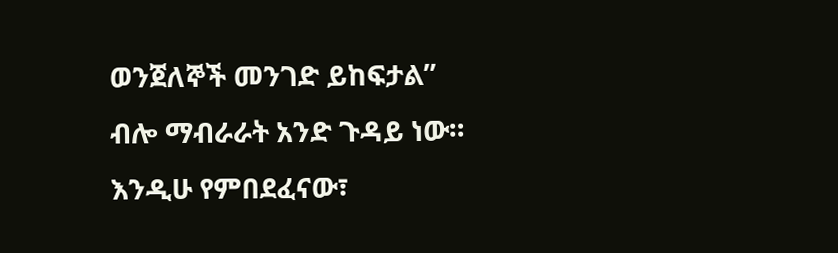ወንጀለኞች መንገድ ይከፍታል” ብሎ ማብራራት አንድ ጉዳይ ነው። እንዲሁ የምበደፈናው፣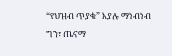“የህዝብ ጥያቄ” እያሉ ማነብነብ ግን፣ ጤናማ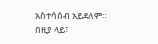አስተሳሰብ አይደለም። በዚያ ላይ፣